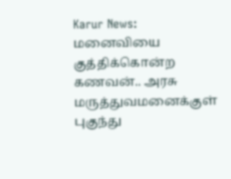Karur News: மனைவியை குத்திக்கொன்ற கணவன்.. அரசு மருத்துவமனைக்குள் புகுந்து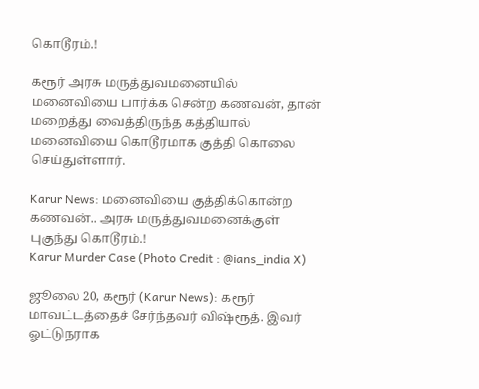கொடூரம்.!

கரூர் அரசு மருத்துவமனையில் மனைவியை பார்க்க சென்ற கணவன், தான் மறைத்து வைத்திருந்த கத்தியால் மனைவியை கொடூரமாக குத்தி கொலை செய்துள்ளார்.

Karur News: மனைவியை குத்திக்கொன்ற கணவன்.. அரசு மருத்துவமனைக்குள் புகுந்து கொடூரம்.!
Karur Murder Case (Photo Credit : @ians_india X)

ஜூலை 20, கரூர் (Karur News): கரூர் மாவட்டத்தைச் சேர்ந்தவர் விஷ்ரூத். இவர் ஓட்டுநராக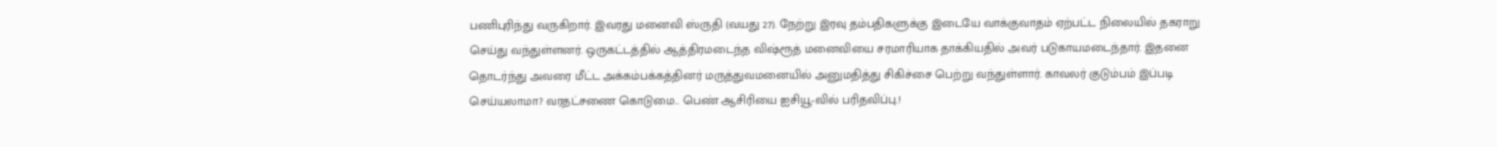பணிபுரிந்து வருகிறார். இவரது மனைவி ஸ்ருதி (வயது 27). நேற்று இரவு தம்பதிகளுக்கு இடையே வாக்குவாதம் ஏற்பட்ட நிலையில் தகராறு செய்து வந்துள்ளனர். ஒருகட்டத்தில் ஆத்திரமடைந்த விஷ்ரூத் மனைவியை சரமாரியாக தாக்கியதில் அவர் படுகாயமடைந்தார். இதனை தொடர்ந்து அவரை மீட்ட அக்கம்பக்கத்தினர் மருத்துவமனையில் அனுமதித்து சிகிச்சை பெற்று வந்துள்ளார். காவலர் குடும்பம் இப்படி செய்யலாமா? வரதட்சணை கொடுமை.. பெண் ஆசிரியை ஐசியூ-வில் பரிதவிப்பு‌.!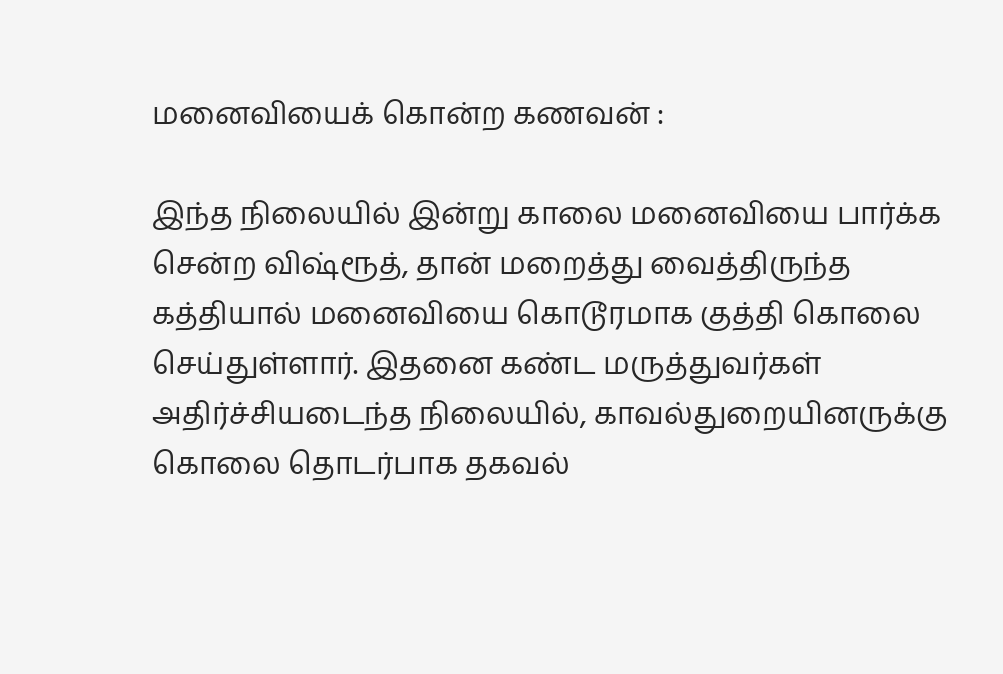மனைவியைக் கொன்ற கணவன் :

இந்த நிலையில் இன்று காலை மனைவியை பார்க்க சென்ற விஷ்ரூத், தான் மறைத்து வைத்திருந்த கத்தியால் மனைவியை கொடூரமாக குத்தி கொலை செய்துள்ளார். இதனை கண்ட மருத்துவர்கள் அதிர்ச்சியடைந்த நிலையில், காவல்துறையினருக்கு கொலை தொடர்பாக தகவல்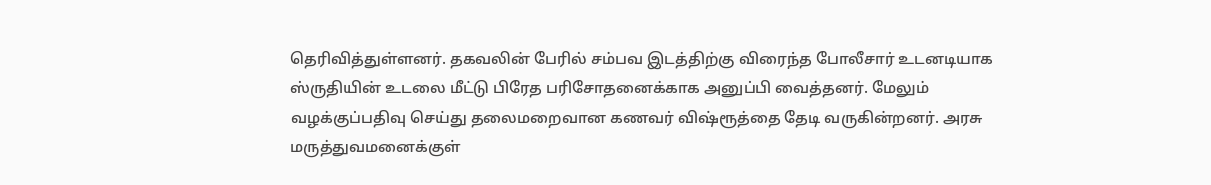தெரிவித்துள்ளனர். தகவலின் பேரில் சம்பவ இடத்திற்கு விரைந்த போலீசார் உடனடியாக ஸ்ருதியின் உடலை மீட்டு பிரேத பரிசோதனைக்காக அனுப்பி வைத்தனர். மேலும் வழக்குப்பதிவு செய்து தலைமறைவான கணவர் விஷ்ரூத்தை தேடி வருகின்றனர். அரசு மருத்துவமனைக்குள்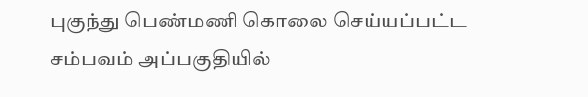புகுந்து பெண்மணி கொலை செய்யப்பட்ட சம்பவம் அப்பகுதியில்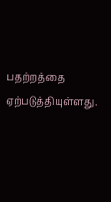பதற்றத்தை ஏற்படுத்தியுள்ளது.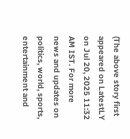(The above story first appeared on LatestLY on Jul 20, 2025 11:32 AM IST. For more news and updates on politics, world, sports, entertainment and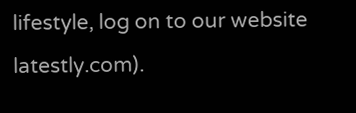lifestyle, log on to our website latestly.com).